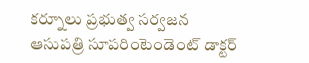కర్నూలు ప్రభుత్వ సర్వజన ఆసుపత్రి సూపరింటెండెంట్ డాక్టర్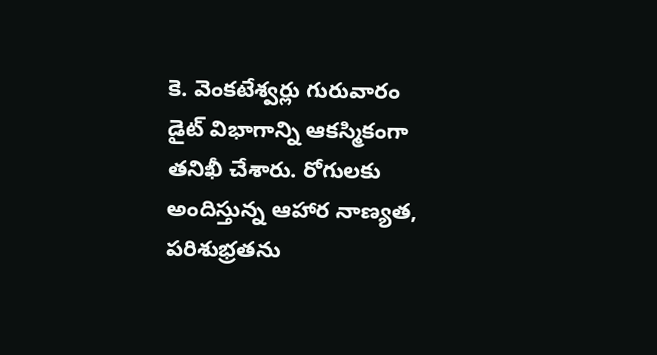కె. వెంకటేశ్వర్లు గురువారం డైట్ విభాగాన్ని ఆకస్మికంగా తనిఖీ చేశారు. రోగులకు అందిస్తున్న ఆహార నాణ్యత, పరిశుభ్రతను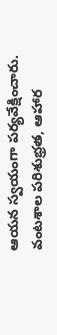ఆయన స్వయంగా పర్యవేక్షించారు. వంటశాల పరిశుభ్రత, ఆహార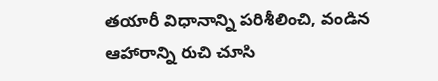తయారీ విధానాన్ని పరిశీలించి, వండిన ఆహారాన్ని రుచి చూసి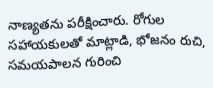నాణ్యతను పరీక్షించారు. రోగుల సహాయకులతో మాట్లాడి, భోజనం రుచి, సమయపాలన గురించి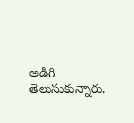అడిగి తెలుసుకున్నారు.